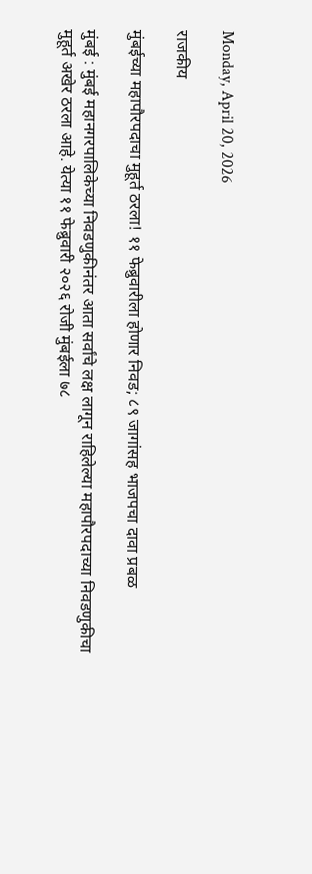Monday, April 20, 2026

राजकीय

मुंबईच्या महापौरपदाचा मुहूर्त ठरला! ११ फेब्रुवारीला होणार निवड; ८९ जागांसह भाजपचा दावा प्रबळ

मुंबई : मुंबई महानगरपालिकेच्या निवडणुकीनंतर आता सर्वांचे लक्ष लागून राहिलेल्या महापौरपदाच्या निवडणुकीचा मुहूर्त अखेर ठरला आहे. येत्या ११ फेब्रुवारी २०२६ रोजी मुंबईला ७८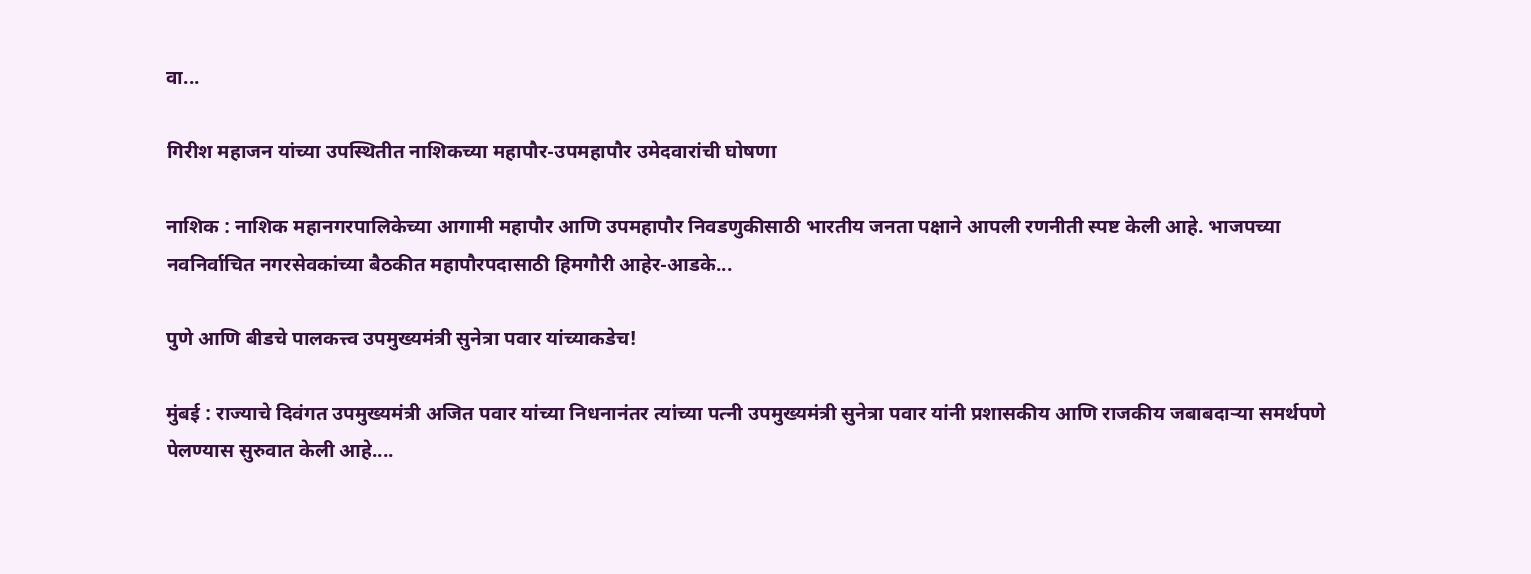वा...

गिरीश महाजन यांच्या उपस्थितीत नाशिकच्या महापौर-उपमहापौर उमेदवारांची घोषणा

नाशिक : नाशिक महानगरपालिकेच्या आगामी महापौर आणि उपमहापौर निवडणुकीसाठी भारतीय जनता पक्षाने आपली रणनीती स्पष्ट केली आहे. भाजपच्या नवनिर्वाचित नगरसेवकांच्या बैठकीत महापौरपदासाठी हिमगौरी आहेर-आडके...

पुणे आणि बीडचे पालकत्त्व उपमुख्यमंत्री सुनेत्रा पवार यांच्याकडेच!

मुंबई : राज्याचे दिवंगत उपमुख्यमंत्री अजित पवार यांच्या निधनानंतर त्यांच्या पत्नी उपमुख्यमंत्री सुनेत्रा पवार यांनी प्रशासकीय आणि राजकीय जबाबदाऱ्या समर्थपणे पेलण्यास सुरुवात केली आहे....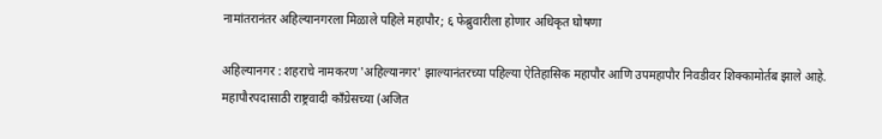नामांतरानंतर अहिल्यानगरला मिळाले पहिले महापौर; ६ फेब्रुवारीला होणार अधिकृत घोषणा

अहिल्यानगर : शहराचे नामकरण 'अहिल्यानगर' झाल्यानंतरच्या पहिल्या ऐतिहासिक महापौर आणि उपमहापौर निवडीवर शिक्कामोर्तब झाले आहे. महापौरपदासाठी राष्ट्रवादी काँग्रेसच्या (अजित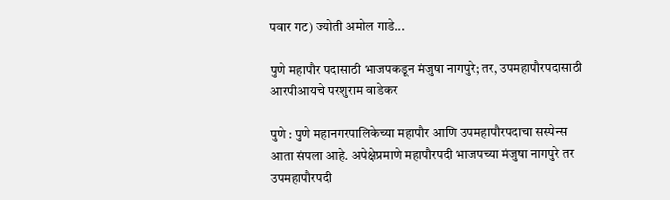पवार गट) ज्योती अमोल गाडे...

पुणे महापौर पदासाठी भाजपकडून मंजुषा नागपुरे; तर, उपमहापौरपदासाठी आरपीआयचे परशुराम वाडेकर

पुणे : पुणे महानगरपालिकेच्या महापौर आणि उपमहापौरपदाचा सस्पेन्स आता संपला आहे. अपेक्षेप्रमाणे महापौरपदी भाजपच्या मंजुषा नागपुरे तर उपमहापौरपदी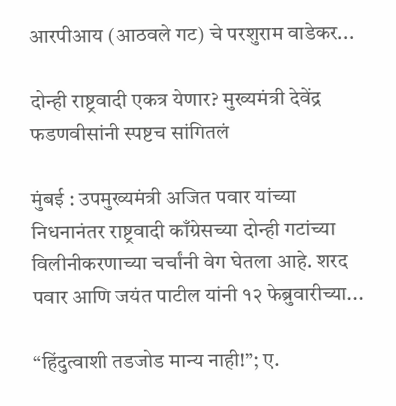आरपीआय (आठवले गट) चे परशुराम वाडेकर...

दोन्ही राष्ट्रवादी एकत्र येणार? मुख्यमंत्री देवेंद्र फडणवीसांनी स्पष्टच सांगितलं

मुंबई : उपमुख्यमंत्री अजित पवार यांच्या निधनानंतर राष्ट्रवादी काँग्रेसच्या दोन्ही गटांच्या विलीनीकरणाच्या चर्चांनी वेग घेतला आहे. शरद पवार आणि जयंत पाटील यांनी १२ फेब्रुवारीच्या...

“हिंदुत्वाशी तडजोड मान्य नाही!”; ए.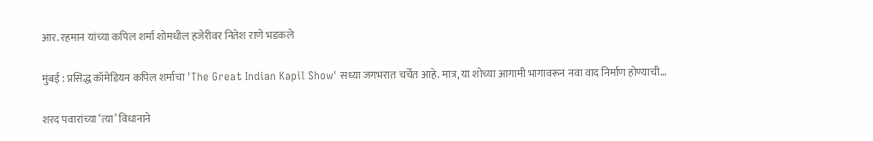आर. रहमान यांच्या कपिल शर्मा शोमधील हजेरीवर नितेश राणे भडकले

मुंबई : प्रसिद्ध कॉमेडियन कपिल शर्माचा 'The Great Indian Kapil Show' सध्या जगभरात चर्चेत आहे. मात्र, या शोच्या आगामी भागावरून नवा वाद निर्माण होण्याची...

शरद पवारांच्या ‘त्या’ विधानाने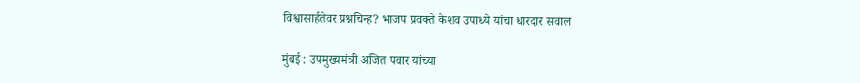विश्वासार्हतेवर प्रश्नचिन्ह? भाजप प्रवक्ते केशव उपाध्ये यांचा धारदार सवाल

मुंबई : उपमुख्यमंत्री अजित पवार यांच्या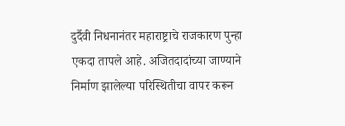दुर्दैवी निधनानंतर महाराष्ट्राचे राजकारण पुन्हा एकदा तापले आहे. अजितदादांच्या जाण्याने निर्माण झालेल्या परिस्थितीचा वापर करून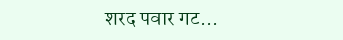शरद पवार गट...